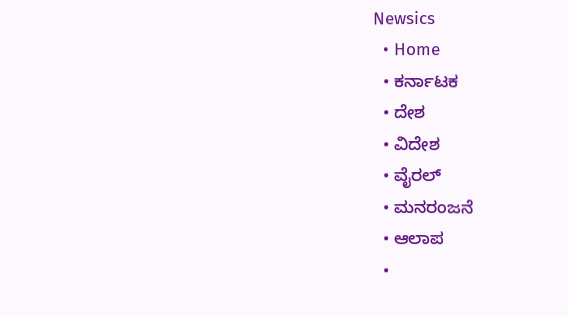Newsics
  • Home
  • ಕರ್ನಾಟಕ
  • ದೇಶ
  • ವಿದೇಶ
  • ವೈರಲ್
  • ಮನರಂಜನೆ
  • ಆಲಾಪ
  •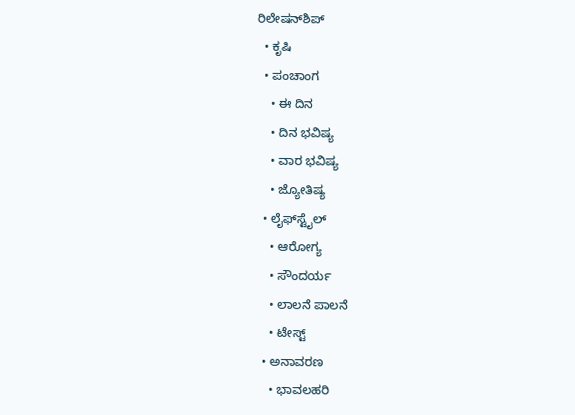ರಿಲೇಷನ್‌ಶಿಪ್
  • ಕೃಷಿ
  • ಪಂಚಾಂಗ
    • ಈ ದಿನ
    • ದಿನ ಭವಿಷ್ಯ
    • ವಾರ ಭವಿಷ್ಯ
    • ಜ್ಯೋತಿಷ್ಯ
  • ಲೈಫ್‌ಸ್ಟೈಲ್
    • ಆರೋಗ್ಯ
    • ಸೌಂದರ್ಯ
    • ಲಾಲನೆ ಪಾಲನೆ
    • ಟೇಸ್ಟ್
  • ಅನಾವರಣ
    • ಭಾವಲಹರಿ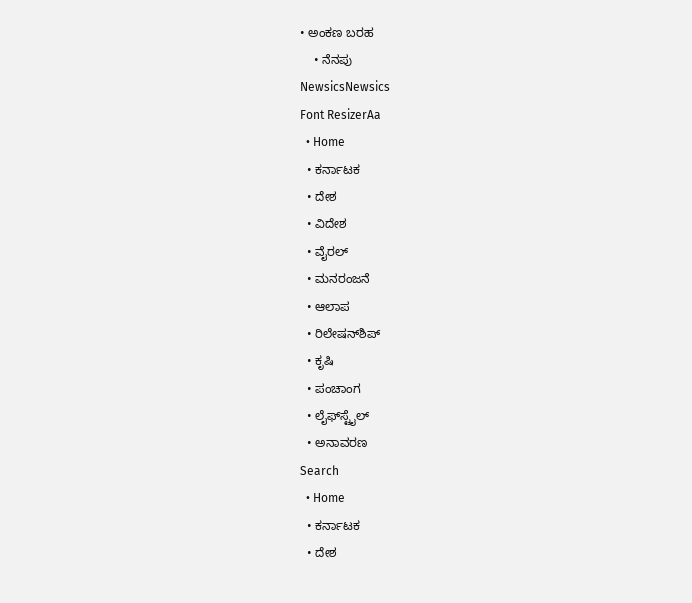• ಅಂಕಣ ಬರಹ
    • ನೆನಪು
NewsicsNewsics
Font ResizerAa
  • Home
  • ಕರ್ನಾಟಕ
  • ದೇಶ
  • ವಿದೇಶ
  • ವೈರಲ್
  • ಮನರಂಜನೆ
  • ಆಲಾಪ
  • ರಿಲೇಷನ್‌ಶಿಪ್
  • ಕೃಷಿ
  • ಪಂಚಾಂಗ
  • ಲೈಫ್‌ಸ್ಟೈಲ್
  • ಅನಾವರಣ
Search
  • Home
  • ಕರ್ನಾಟಕ
  • ದೇಶ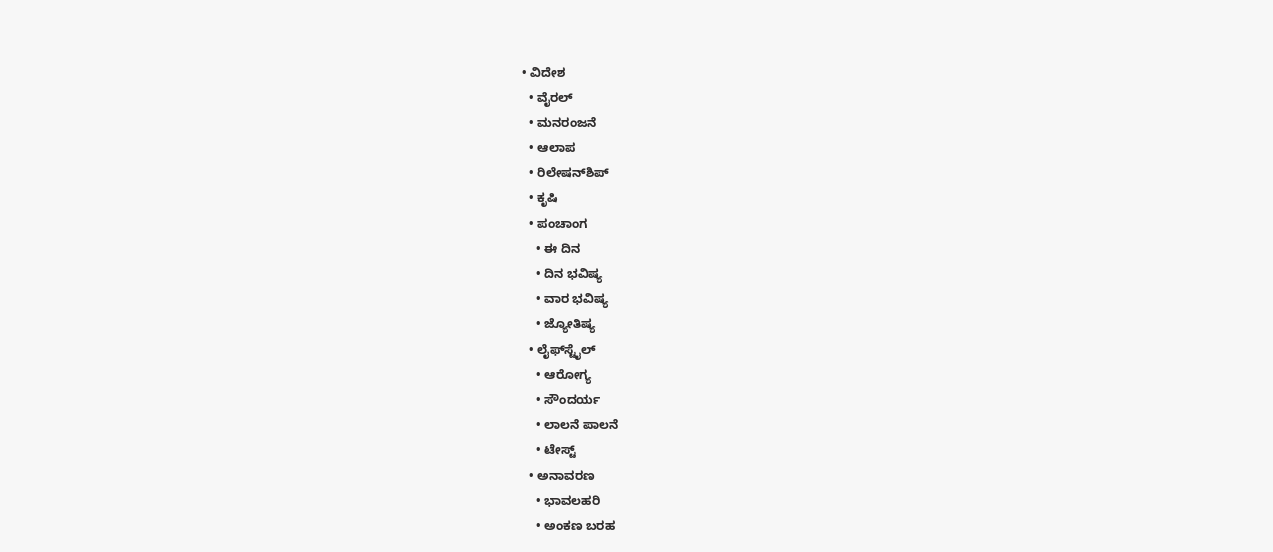• ವಿದೇಶ
  • ವೈರಲ್
  • ಮನರಂಜನೆ
  • ಆಲಾಪ
  • ರಿಲೇಷನ್‌ಶಿಪ್
  • ಕೃಷಿ
  • ಪಂಚಾಂಗ
    • ಈ ದಿನ
    • ದಿನ ಭವಿಷ್ಯ
    • ವಾರ ಭವಿಷ್ಯ
    • ಜ್ಯೋತಿಷ್ಯ
  • ಲೈಫ್‌ಸ್ಟೈಲ್
    • ಆರೋಗ್ಯ
    • ಸೌಂದರ್ಯ
    • ಲಾಲನೆ ಪಾಲನೆ
    • ಟೇಸ್ಟ್
  • ಅನಾವರಣ
    • ಭಾವಲಹರಿ
    • ಅಂಕಣ ಬರಹ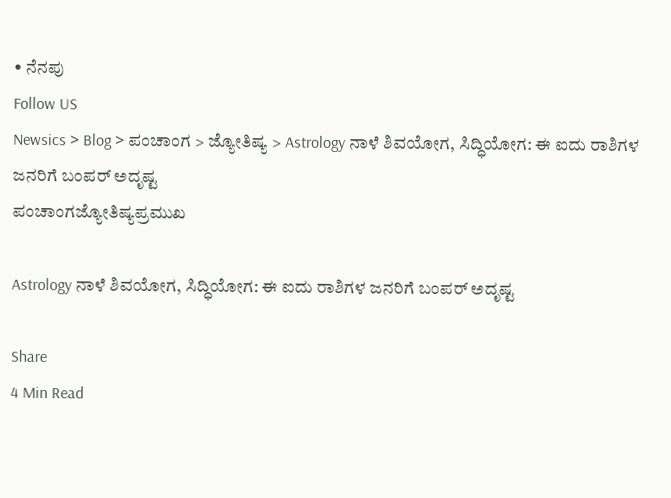• ನೆನಪು
Follow US
Newsics > Blog > ಪಂಚಾಂಗ > ಜ್ಯೋತಿಷ್ಯ > Astrology ನಾಳೆ ಶಿವಯೋಗ, ಸಿದ್ಧಿಯೋಗ: ಈ ಐದು ರಾಶಿಗಳ ಜನರಿಗೆ‌ ಬಂಪರ್ ಅದೃಷ್ಟ
ಪಂಚಾಂಗಜ್ಯೋತಿಷ್ಯಪ್ರಮುಖ

Astrology ನಾಳೆ ಶಿವಯೋಗ, ಸಿದ್ಧಿಯೋಗ: ಈ ಐದು ರಾಶಿಗಳ ಜನರಿಗೆ‌ ಬಂಪರ್ ಅದೃಷ್ಟ

Share
4 Min Read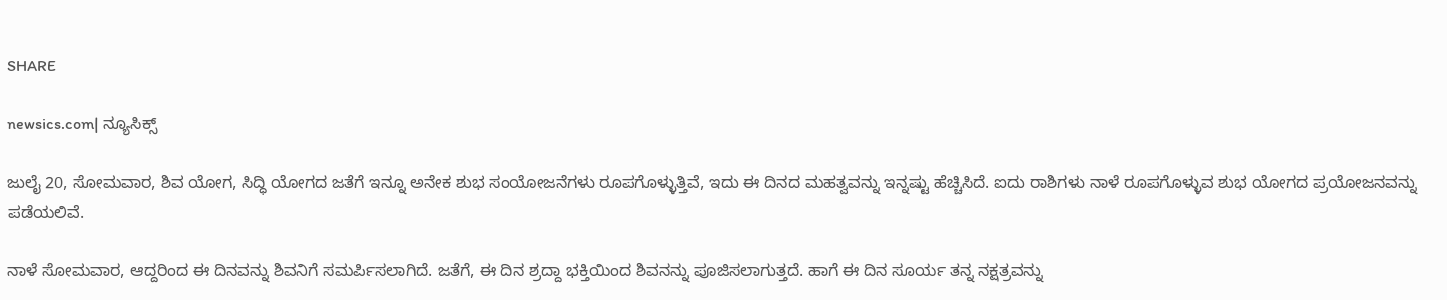SHARE

newsics.com| ನ್ಯೂಸಿಕ್ಸ್

ಜುಲೈ 20, ಸೋಮವಾರ, ಶಿವ ಯೋಗ, ಸಿದ್ಧಿ ಯೋಗದ ಜತೆಗೆ ಇನ್ನೂ ಅನೇಕ ಶುಭ ಸಂಯೋಜನೆಗಳು ರೂಪಗೊಳ್ಳುತ್ತಿವೆ, ಇದು ಈ ದಿನದ ಮಹತ್ವವನ್ನು ಇನ್ನಷ್ಟು ಹೆಚ್ಚಿಸಿದೆ. ಐದು ರಾಶಿಗಳು ನಾಳೆ ರೂಪಗೊಳ್ಳುವ ಶುಭ ಯೋಗದ ಪ್ರಯೋಜನವನ್ನು ಪಡೆಯಲಿವೆ.

ನಾಳೆ ಸೋಮವಾರ, ಆದ್ದರಿಂದ ಈ ದಿನವನ್ನು ಶಿವನಿಗೆ ಸಮರ್ಪಿಸಲಾಗಿದೆ. ಜತೆಗೆ, ಈ ದಿನ ಶ್ರದ್ದಾ ಭಕ್ತಿಯಿಂದ ಶಿವನನ್ನು ಪೂಜಿಸಲಾಗುತ್ತದೆ. ಹಾಗೆ ಈ ದಿನ ಸೂರ್ಯ ತನ್ನ ನಕ್ಷತ್ರವನ್ನು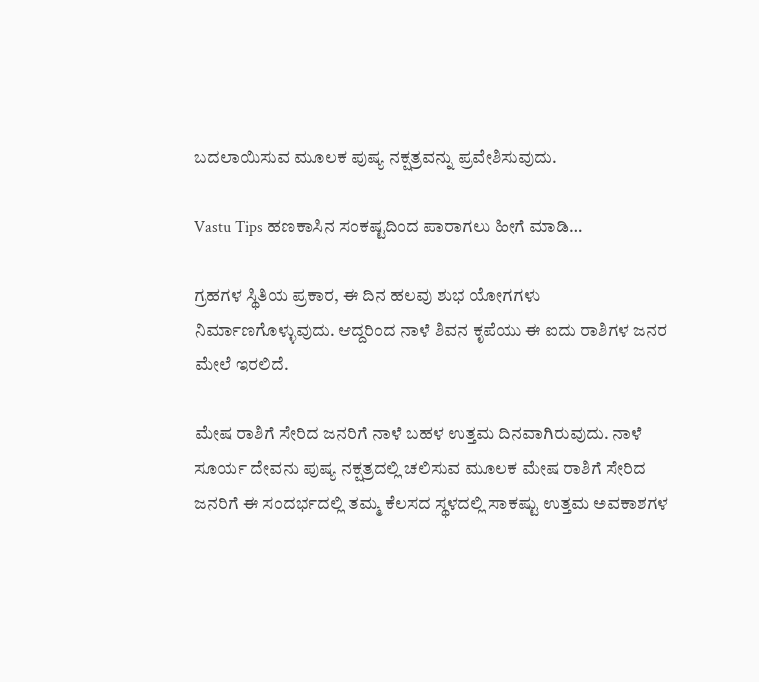ಬದಲಾಯಿಸುವ ಮೂಲಕ ಪುಷ್ಯ ನಕ್ಷತ್ರವನ್ನು ಪ್ರವೇಶಿಸುವುದು.

Vastu Tips ಹಣಕಾಸಿನ ಸಂಕಷ್ಟದಿಂದ ಪಾರಾಗಲು ಹೀಗೆ ಮಾಡಿ…

ಗ್ರಹಗಳ ಸ್ಥಿತಿಯ ಪ್ರಕಾರ, ಈ ದಿನ ಹಲವು ಶುಭ ಯೋಗಗಳು ನಿರ್ಮಾಣಗೊಳ್ಳುವುದು. ಆದ್ದರಿಂದ ನಾಳೆ ಶಿವನ ಕೃಪೆಯು ಈ ಐದು ರಾಶಿಗಳ ಜನರ ಮೇಲೆ ಇರಲಿದೆ.

ಮೇಷ ರಾಶಿಗೆ ಸೇರಿದ ಜನರಿಗೆ ನಾಳೆ ಬಹಳ ಉತ್ತಮ ದಿನವಾಗಿರುವುದು. ನಾಳೆ ಸೂರ್ಯ ದೇವನು ಪುಷ್ಯ ನಕ್ಷತ್ರದಲ್ಲಿ ಚಲಿಸುವ ಮೂಲಕ ಮೇಷ ರಾಶಿಗೆ ಸೇರಿದ ಜನರಿಗೆ ಈ ಸಂದರ್ಭದಲ್ಲಿ ತಮ್ಮ ಕೆಲಸದ ಸ್ಥಳದಲ್ಲಿ ಸಾಕಷ್ಟು ಉತ್ತಮ ಅವಕಾಶಗಳ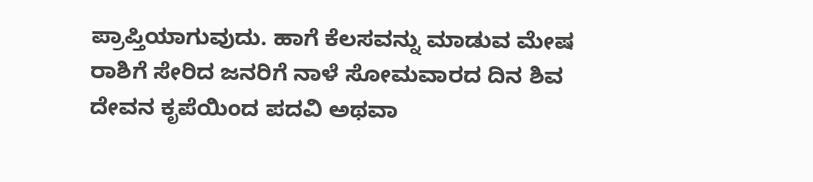ಪ್ರಾಪ್ತಿಯಾಗುವುದು. ಹಾಗೆ ಕೆಲಸವನ್ನು ಮಾಡುವ ಮೇಷ ರಾಶಿಗೆ ಸೇರಿದ ಜನರಿಗೆ ನಾಳೆ ಸೋಮವಾರದ ದಿನ ಶಿವ ದೇವನ ಕೃಪೆಯಿಂದ ಪದವಿ ಅಥವಾ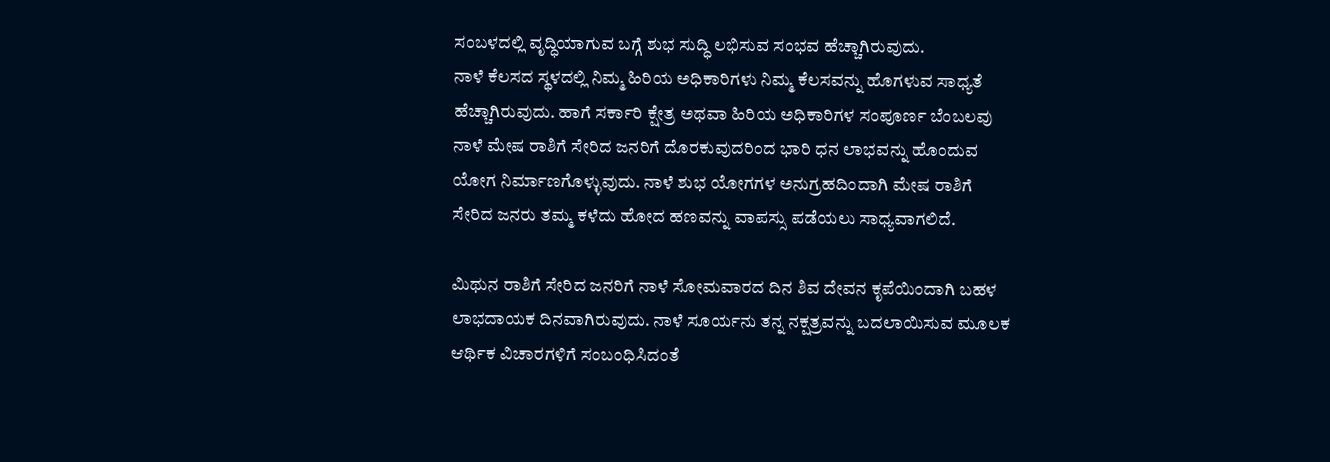ಸಂಬಳದಲ್ಲಿ ವೃದ್ಧಿಯಾಗುವ ಬಗ್ಗೆ ಶುಭ ಸುದ್ಧಿ ಲಭಿಸುವ ಸಂಭವ ಹೆಚ್ಚಾಗಿರುವುದು.
ನಾಳೆ ಕೆಲಸದ ಸ್ಥಳದಲ್ಲಿ ನಿಮ್ಮ ಹಿರಿಯ ಅಧಿಕಾರಿಗಳು ನಿಮ್ಮ ಕೆಲಸವನ್ನು ಹೊಗಳುವ ಸಾಧ್ಯತೆ ಹೆಚ್ಚಾಗಿರುವುದು. ಹಾಗೆ ಸರ್ಕಾರಿ ಕ್ಷೇತ್ರ ಅಥವಾ ಹಿರಿಯ ಅಧಿಕಾರಿಗಳ ಸಂಪೂರ್ಣ ಬೆಂಬಲವು ನಾಳೆ ಮೇಷ ರಾಶಿಗೆ ಸೇರಿದ ಜನರಿಗೆ ದೊರಕುವುದರಿಂದ ಭಾರಿ ಧನ ಲಾಭವನ್ನು ಹೊಂದುವ ಯೋಗ ನಿರ್ಮಾಣಗೊಳ್ಳುವುದು. ನಾಳೆ ಶುಭ ಯೋಗಗಳ ಅನುಗ್ರಹದಿಂದಾಗಿ ಮೇಷ ರಾಶಿಗೆ ಸೇರಿದ ಜನರು ತಮ್ಮ ಕಳೆದು ಹೋದ ಹಣವನ್ನು ವಾಪಸ್ಸು ಪಡೆಯಲು ಸಾಧ್ಯವಾಗಲಿದೆ.

ಮಿಥುನ ರಾಶಿಗೆ ಸೇರಿದ ಜನರಿಗೆ ನಾಳೆ ಸೋಮವಾರದ ದಿನ ಶಿವ ದೇವನ ಕೃಪೆಯಿಂದಾಗಿ ಬಹಳ ಲಾಭದಾಯಕ ದಿನವಾಗಿರುವುದು. ನಾಳೆ ಸೂರ್ಯನು ತನ್ನ ನಕ್ಷತ್ರವನ್ನು ಬದಲಾಯಿಸುವ ಮೂಲಕ ಆರ್ಥಿಕ ವಿಚಾರಗಳಿಗೆ ಸಂಬಂಧಿಸಿದಂತೆ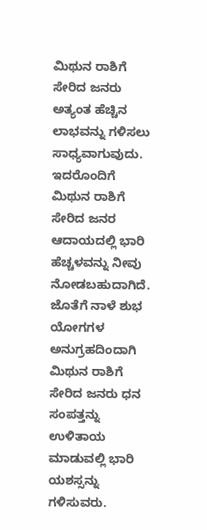ಮಿಥುನ ರಾಶಿಗೆ ಸೇರಿದ ಜನರು ಅತ್ಯಂತ ಹೆಚ್ಚಿನ ಲಾಭವನ್ನು ಗಳಿಸಲು ಸಾಧ್ಯವಾಗುವುದು. ಇದರೊಂದಿಗೆ ಮಿಥುನ ರಾಶಿಗೆ ಸೇರಿದ ಜನರ ಆದಾಯದಲ್ಲಿ ಭಾರಿ ಹೆಚ್ಚಳವನ್ನು ನೀವು ನೋಡಬಹುದಾಗಿದೆ.
ಜೊತೆಗೆ ನಾಳೆ ಶುಭ ಯೋಗಗಳ ಅನುಗ್ರಹದಿಂದಾಗಿ ಮಿಥುನ ರಾಶಿಗೆ ಸೇರಿದ ಜನರು ಧನ ಸಂಪತ್ತನ್ನು ಉಳಿತಾಯ ಮಾಡುವಲ್ಲಿ ಭಾರಿ ಯಶಸ್ಸನ್ನು ಗಳಿಸುವರು.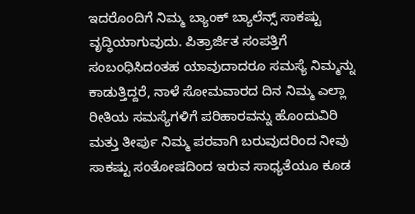ಇದರೊಂದಿಗೆ ನಿಮ್ಮ ಬ್ಯಾಂಕ್ ಬ್ಯಾಲೆನ್ಸ್ ಸಾಕಷ್ಟು ವೃದ್ಧಿಯಾಗುವುದು. ಪಿತ್ರಾರ್ಜಿತ ಸಂಪತ್ತಿಗೆ ಸಂಬಂಧಿಸಿದಂತಹ ಯಾವುದಾದರೂ ಸಮಸ್ಯೆ ನಿಮ್ಮನ್ನು ಕಾಡುತ್ತಿದ್ದರೆ, ನಾಳೆ ಸೋಮವಾರದ ದಿನ ನಿಮ್ಮ ಎಲ್ಲಾ ರೀತಿಯ ಸಮಸ್ಯೆಗಳಿಗೆ ಪರಿಹಾರವನ್ನು ಹೊಂದುವಿರಿ ಮತ್ತು ತೀರ್ಪು ನಿಮ್ಮ ಪರವಾಗಿ ಬರುವುದರಿಂದ ನೀವು ಸಾಕಷ್ಟು ಸಂತೋಷದಿಂದ ಇರುವ ಸಾಧ್ಯತೆಯೂ ಕೂಡ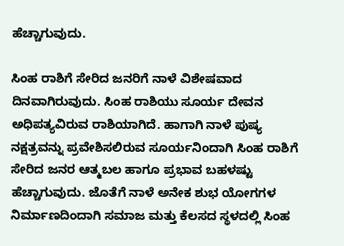ಹೆಚ್ಚಾಗುವುದು.

ಸಿಂಹ ರಾಶಿಗೆ ಸೇರಿದ ಜನರಿಗೆ ನಾಳೆ ವಿಶೇಷವಾದ ದಿನವಾಗಿರುವುದು. ಸಿಂಹ ರಾಶಿಯು ಸೂರ್ಯ ದೇವನ ಅಧಿಪತ್ಯವಿರುವ ರಾಶಿಯಾಗಿದೆ. ಹಾಗಾಗಿ ನಾಳೆ ಪುಷ್ಯ ನಕ್ಷತ್ರವನ್ನು ಪ್ರವೇಶಿಸಲಿರುವ ಸೂರ್ಯನಿಂದಾಗಿ ಸಿಂಹ ರಾಶಿಗೆ ಸೇರಿದ ಜನರ ಆತ್ಮಬಲ ಹಾಗೂ ಪ್ರಭಾವ ಬಹಳಷ್ಟು ಹೆಚ್ಚಾಗುವುದು. ಜೊತೆಗೆ ನಾಳೆ ಅನೇಕ ಶುಭ ಯೋಗಗಳ ನಿರ್ಮಾಣದಿಂದಾಗಿ ಸಮಾಜ ಮತ್ತು ಕೆಲಸದ ಸ್ಥಳದಲ್ಲಿ ಸಿಂಹ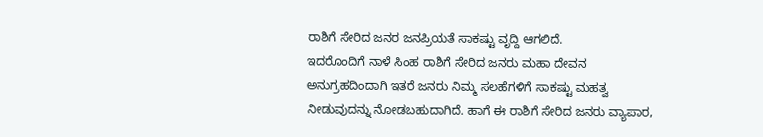ರಾಶಿಗೆ ಸೇರಿದ ಜನರ ಜನಪ್ರಿಯತೆ ಸಾಕಷ್ಟು ವೃದ್ದಿ ಆಗಲಿದೆ.
ಇದರೊಂದಿಗೆ ನಾಳೆ ಸಿಂಹ ರಾಶಿಗೆ ಸೇರಿದ ಜನರು ಮಹಾ ದೇವನ ಅನುಗ್ರಹದಿಂದಾಗಿ ಇತರೆ ಜನರು ನಿಮ್ಮ ಸಲಹೆಗಳಿಗೆ ಸಾಕಷ್ಟು ಮಹತ್ವ ನೀಡುವುದನ್ನು ನೋಡಬಹುದಾಗಿದೆ. ಹಾಗೆ ಈ ರಾಶಿಗೆ ಸೇರಿದ ಜನರು ವ್ಯಾಪಾರ,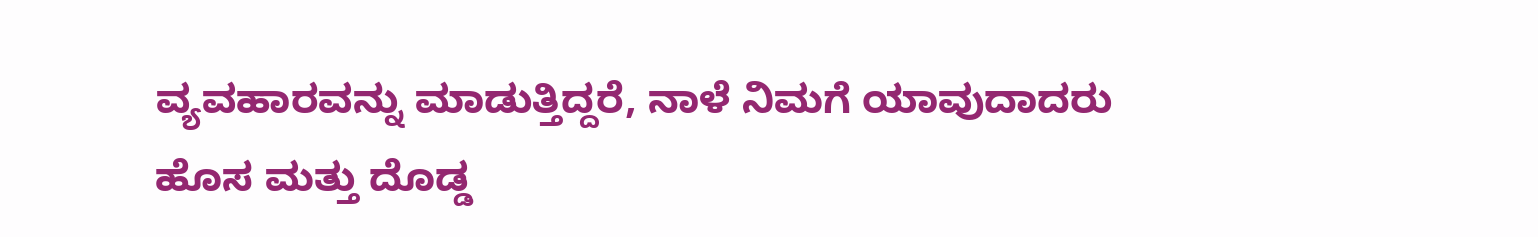ವ್ಯವಹಾರವನ್ನು ಮಾಡುತ್ತಿದ್ದರೆ, ನಾಳೆ ನಿಮಗೆ ಯಾವುದಾದರು ಹೊಸ ಮತ್ತು ದೊಡ್ಡ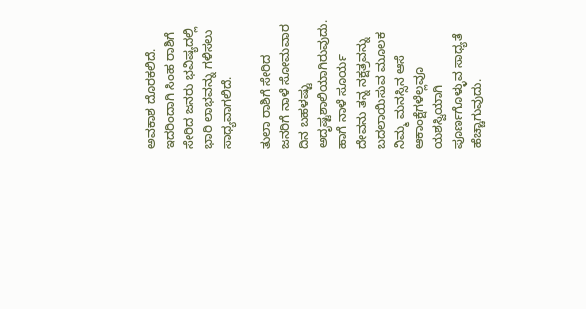ಅವಕಾಶ ದೊರಕಲಿದೆ. ಇದರಿಂದಾಗಿ ಸಿಂಹ ರಾಶಿಗೆ ಸೇರಿದ ಜನರು ಭವಿಷ್ಯದಲ್ಲಿ ಭಾರಿ ಲಾಭವನ್ನು ಗಳಿಸಲು ಸಾಧ್ಯವಾಗಲಿದೆ.

ತುಲಾ ರಾಶಿಗೆ ಸೇರಿದ ಜನರಿಗೆ ನಾಳೆ ಸೋಮವಾರ ದಿನ ಬಹಳಷ್ಟು ಅದೃಷ್ಟಶಾಲಿಯಾಗಿರುವುದು. ಹಾಗೆ ನಾಳೆ ಸೂರ್ಯ ದೇವನು ತನ್ನ ನಕ್ಷತ್ರವನ್ನು ಬದಲಾಯಿಸುವ ಮೂಲಕ ನಿಮ್ಮ ಮನಸ್ಸಿನ ಆಸೆ ಆಕಾಂಕ್ಷೆಗಳೆಲ್ಲವೂ ಯಶಸ್ವಿಯಾಗಿ ಪೂರ್ಣಗೊಳ್ಳುವ ಸಾಧ್ಯತೆ ಹೆಚ್ಚಾಗುವುದು.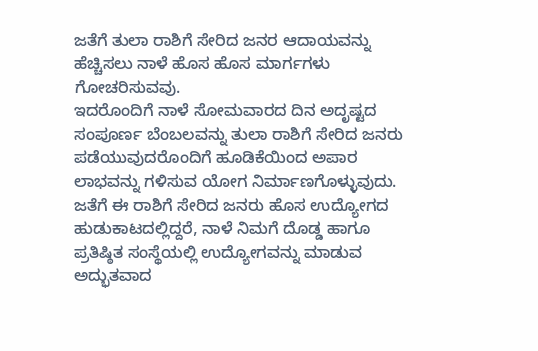ಜತೆಗೆ ತುಲಾ ರಾಶಿಗೆ ಸೇರಿದ ಜನರ ಆದಾಯವನ್ನು ಹೆಚ್ಚಿಸಲು ನಾಳೆ ಹೊಸ ಹೊಸ ಮಾರ್ಗಗಳು ಗೋಚರಿಸುವವು.
ಇದರೊಂದಿಗೆ ನಾಳೆ ಸೋಮವಾರದ ದಿನ ಅದೃಷ್ಟದ ಸಂಪೂರ್ಣ ಬೆಂಬಲವನ್ನು ತುಲಾ ರಾಶಿಗೆ ಸೇರಿದ ಜನರು ಪಡೆಯುವುದರೊಂದಿಗೆ ಹೂಡಿಕೆಯಿಂದ ಅಪಾರ ಲಾಭವನ್ನು ಗಳಿಸುವ ಯೋಗ ನಿರ್ಮಾಣಗೊಳ್ಳುವುದು. ಜತೆಗೆ ಈ ರಾಶಿಗೆ ಸೇರಿದ ಜನರು ಹೊಸ ಉದ್ಯೋಗದ ಹುಡುಕಾಟದಲ್ಲಿದ್ದರೆ, ನಾಳೆ ನಿಮಗೆ ದೊಡ್ಡ ಹಾಗೂ ಪ್ರತಿಷ್ಠಿತ ಸಂಸ್ಥೆಯಲ್ಲಿ ಉದ್ಯೋಗವನ್ನು ಮಾಡುವ ಅದ್ಭುತವಾದ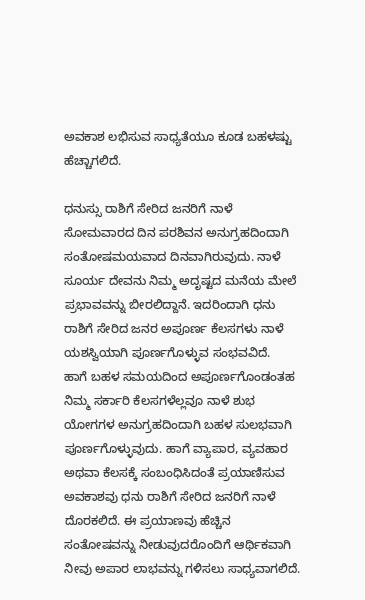ಅವಕಾಶ ಲಭಿಸುವ ಸಾಧ್ಯತೆಯೂ ಕೂಡ ಬಹಳಷ್ಟು ಹೆಚ್ಚಾಗಲಿದೆ.

ಧನುಸ್ಸು ರಾಶಿಗೆ ಸೇರಿದ ಜನರಿಗೆ ನಾಳೆ ಸೋಮವಾರದ ದಿನ ಪರಶಿವನ ಅನುಗ್ರಹದಿಂದಾಗಿ ಸಂತೋಷಮಯವಾದ ದಿನವಾಗಿರುವುದು. ನಾಳೆ ಸೂರ್ಯ ದೇವನು ನಿಮ್ಮ ಅದೃಷ್ಟದ ಮನೆಯ ಮೇಲೆ ಪ್ರಭಾವವನ್ನು ಬೀರಲಿದ್ದಾನೆ. ಇದರಿಂದಾಗಿ ಧನು ರಾಶಿಗೆ ಸೇರಿದ ಜನರ ಅಪೂರ್ಣ ಕೆಲಸಗಳು ನಾಳೆ ಯಶಸ್ವಿಯಾಗಿ ಪೂರ್ಣಗೊಳ್ಳುವ ಸಂಭವವಿದೆ.
ಹಾಗೆ ಬಹಳ ಸಮಯದಿಂದ ಅಪೂರ್ಣಗೊಂಡಂತಹ ನಿಮ್ಮ ಸರ್ಕಾರಿ ಕೆಲಸಗಳೆಲ್ಲವೂ ನಾಳೆ ಶುಭ ಯೋಗಗಳ ಅನುಗ್ರಹದಿಂದಾಗಿ ಬಹಳ ಸುಲಭವಾಗಿ ಪೂರ್ಣಗೊಳ್ಳುವುದು. ಹಾಗೆ ವ್ಯಾಪಾರ, ವ್ಯವಹಾರ ಅಥವಾ ಕೆಲಸಕ್ಕೆ ಸಂಬಂಧಿಸಿದಂತೆ ಪ್ರಯಾಣಿಸುವ ಅವಕಾಶವು ಧನು ರಾಶಿಗೆ ಸೇರಿದ ಜನರಿಗೆ ನಾಳೆ ದೊರಕಲಿದೆ. ಈ ಪ್ರಯಾಣವು ಹೆಚ್ಚಿನ ಸಂತೋಷವನ್ನು ನೀಡುವುದರೊಂದಿಗೆ ಆರ್ಥಿಕವಾಗಿ ನೀವು ಅಪಾರ ಲಾಭವನ್ನು ಗಳಿಸಲು ಸಾಧ್ಯವಾಗಲಿದೆ.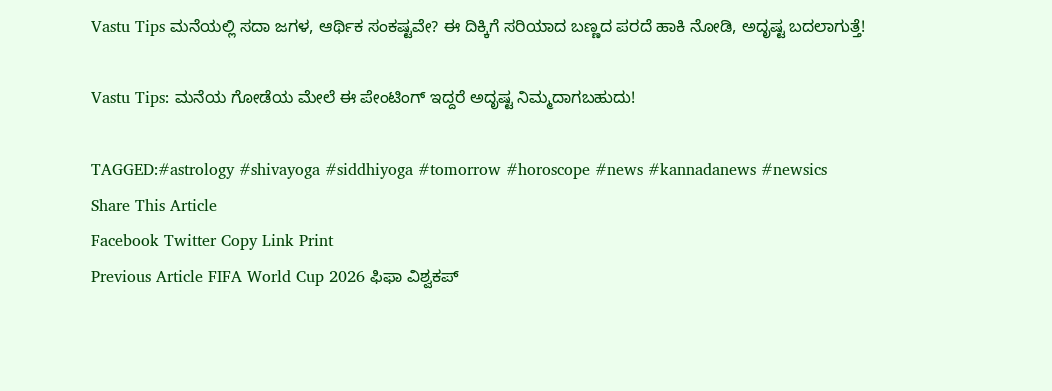Vastu Tips ಮನೆಯಲ್ಲಿ ಸದಾ ಜಗಳ, ಆರ್ಥಿಕ ಸಂಕಷ್ಟವೇ? ಈ ದಿಕ್ಕಿಗೆ ಸರಿಯಾದ ಬಣ್ಣದ ಪರದೆ ಹಾಕಿ ನೋಡಿ, ಅದೃಷ್ಟ ಬದಲಾಗುತ್ತೆ!

Vastu Tips: ಮನೆಯ ಗೋಡೆಯ ಮೇಲೆ ಈ ಪೇಂಟಿಂಗ್ ಇದ್ದರೆ ಅದೃಷ್ಟ ನಿಮ್ಮದಾಗಬಹುದು!

TAGGED:#astrology #shivayoga #siddhiyoga #tomorrow #horoscope #news #kannadanews #newsics
Share This Article
Facebook Twitter Copy Link Print
Previous Article FIFA World Cup 2026 ಫಿಫಾ ವಿಶ್ವಕಪ್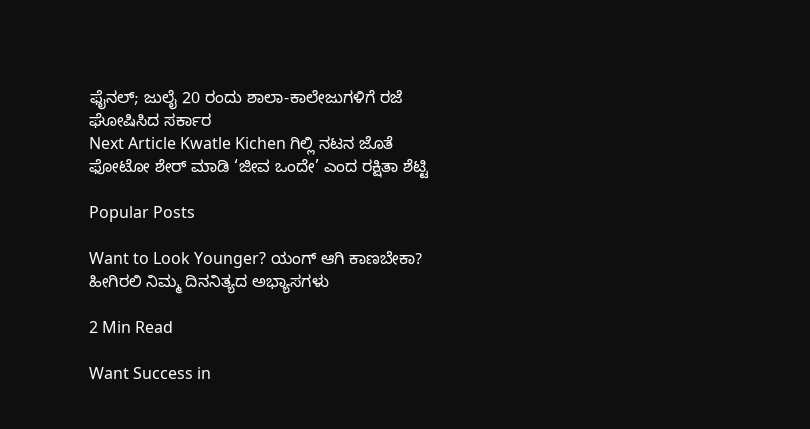ಫೈನಲ್; ಜುಲೈ 20 ರಂದು ಶಾಲಾ-ಕಾಲೇಜುಗಳಿಗೆ ರಜೆ ಘೋಷಿಸಿದ ಸರ್ಕಾರ
Next Article Kwatle Kichen ಗಿಲ್ಲಿ ನಟನ ಜೊತೆ ಫೋಟೋ ಶೇರ್ ಮಾಡಿ ‘ಜೀವ ಒಂದೇ’ ಎಂದ ರಕ್ಷಿತಾ ಶೆಟ್ಟಿ

Popular Posts

Want to Look Younger? ಯಂಗ್‌ ಆಗಿ ಕಾಣಬೇಕಾ? ಹೀಗಿರಲಿ ನಿಮ್ಮ ದಿನನಿತ್ಯದ ಅಭ್ಯಾಸಗಳು

2 Min Read

Want Success in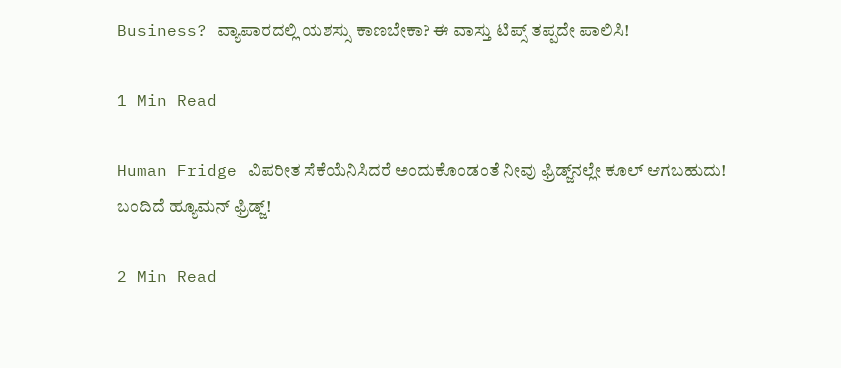Business? ವ್ಯಾಪಾರದಲ್ಲಿ ಯಶಸ್ಸು ಕಾಣಬೇಕಾ? ಈ ವಾಸ್ತು ಟಿಪ್ಸ್ ತಪ್ಪದೇ ಪಾಲಿಸಿ!

1 Min Read

Human Fridge ವಿಪರೀತ ಸೆಕೆಯೆನಿಸಿದರೆ ಅಂದುಕೊಂಡಂತೆ ನೀವು ಫ್ರಿಡ್ಜ್‌ನಲ್ಲೇ ಕೂಲ್ ಆಗಬಹುದು! ಬಂದಿದೆ ಹ್ಯೂಮನ್ ಫ್ರಿಡ್ಜ್!

2 Min Read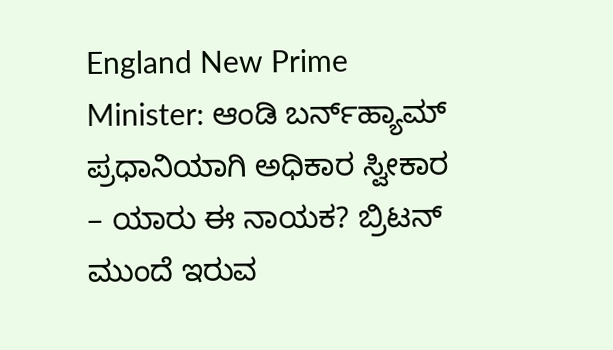England New Prime Minister: ಆಂಡಿ ಬರ್ನ್‌ಹ್ಯಾಮ್ ಪ್ರಧಾನಿಯಾಗಿ ಅಧಿಕಾರ ಸ್ವೀಕಾರ – ಯಾರು ಈ ನಾಯಕ? ಬ್ರಿಟನ್ ಮುಂದೆ ಇರುವ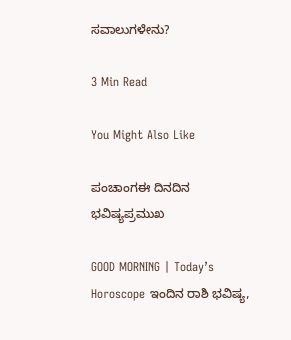ಸವಾಲುಗಳೇನು?

3 Min Read

You Might Also Like

ಪಂಚಾಂಗಈ ದಿನದಿನ ಭವಿಷ್ಯಪ್ರಮುಖ

GOOD MORNING | Today’s Horoscope ಇಂದಿನ ರಾಶಿ ಭವಿಷ್ಯ,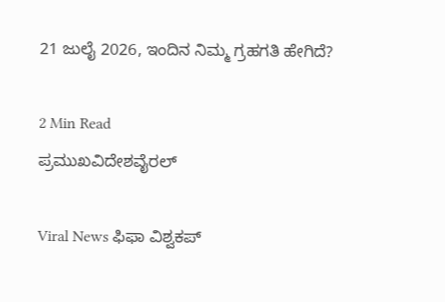21 ಜುಲೈ 2026, ಇಂದಿನ ನಿಮ್ಮ ಗ್ರಹಗತಿ ಹೇಗಿದೆ?

2 Min Read
ಪ್ರಮುಖವಿದೇಶವೈರಲ್

Viral News ಫಿಫಾ ವಿಶ್ವಕಪ್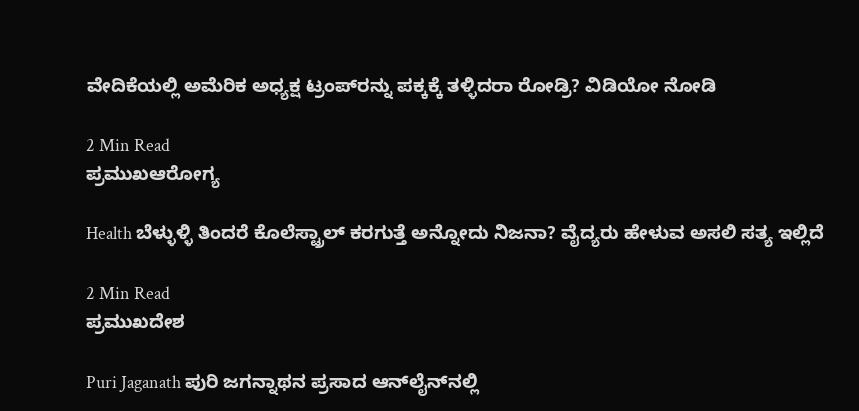ವೇದಿಕೆಯಲ್ಲಿ ಅಮೆರಿಕ ಅಧ್ಯಕ್ಷ ಟ್ರಂಪ್‌ರನ್ನು ಪಕ್ಕಕ್ಕೆ ತಳ್ಳಿದರಾ ರೋಡ್ರಿ? ವಿಡಿಯೋ ನೋಡಿ

2 Min Read
ಪ್ರಮುಖಆರೋಗ್ಯ

Health ಬೆಳ್ಳುಳ್ಳಿ ತಿಂದರೆ ಕೊಲೆಸ್ಟ್ರಾಲ್ ಕರಗುತ್ತೆ ಅನ್ನೋದು ನಿಜನಾ? ವೈದ್ಯರು ಹೇಳುವ ಅಸಲಿ ಸತ್ಯ ಇಲ್ಲಿದೆ

2 Min Read
ಪ್ರಮುಖದೇಶ

Puri Jaganath ಪುರಿ ಜಗನ್ನಾಥನ ಪ್ರಸಾದ ಆನ್‌ಲೈನ್‌ನಲ್ಲಿ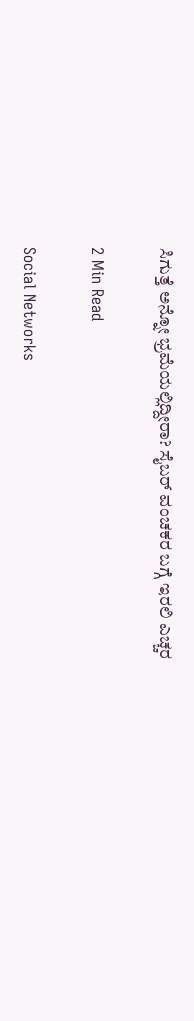ಸಿಗುತ್ತೆ ಅನ್ನೋ ಭ್ರಮೆಯಲ್ಲಿದ್ದೀರಾ? ಸೈಬರ್ ವಂಚಕರ ಬಗ್ಗೆ ಇರಲಿ ಎಚ್ಚರ

2 Min Read

Social Networks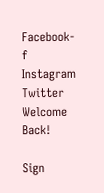Facebook-f Instagram Twitter
Welcome Back!

Sign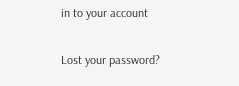in to your account

Lost your password?